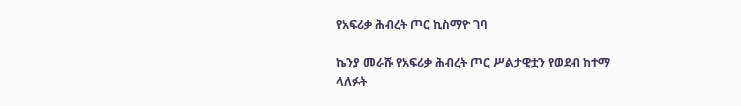የአፍሪቃ ሕብረት ጦር ኪስማዮ ገባ

ኬንያ መራሹ የአፍሪቃ ሕብረት ጦር ሥልታዊቷን የወደብ ከተማ ላለፉት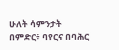ሁለት ሳምንታት በምድር፥ ባየርና በባሕር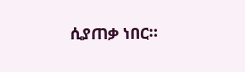ሲያጠቃ ነበር።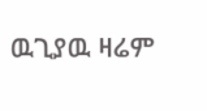ዉጊያዉ ዛሬም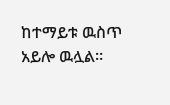ከተማይቱ ዉስጥ አይሎ ዉሏል።